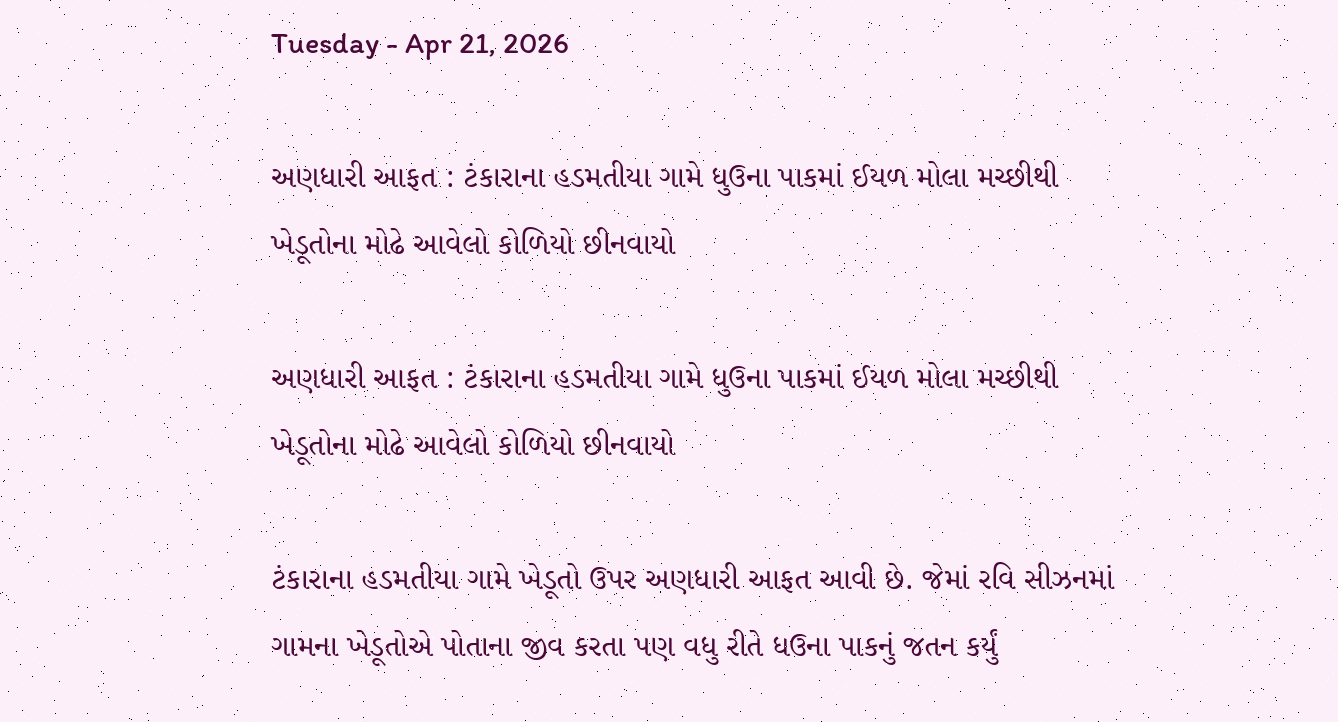Tuesday - Apr 21, 2026

અણધારી આફત : ટંકારાના હડમતીયા ગામે ધુઉના પાકમાં ઈયળ મોલા મચ્છીથી ખેડૂતોના મોઢે આવેલો કોળિયો છીનવાયો

અણધારી આફત : ટંકારાના હડમતીયા ગામે ધુઉના પાકમાં ઈયળ મોલા મચ્છીથી ખેડૂતોના મોઢે આવેલો કોળિયો છીનવાયો

ટંકારાના હડમતીયા ગામે ખેડૂતો ઉપર અણધારી આફત આવી છે. જેમાં રવિ સીઝનમાં ગામના ખેડૂતોએ પોતાના જીવ કરતા પણ વધુ રીતે ધઉના પાકનું જતન કર્યું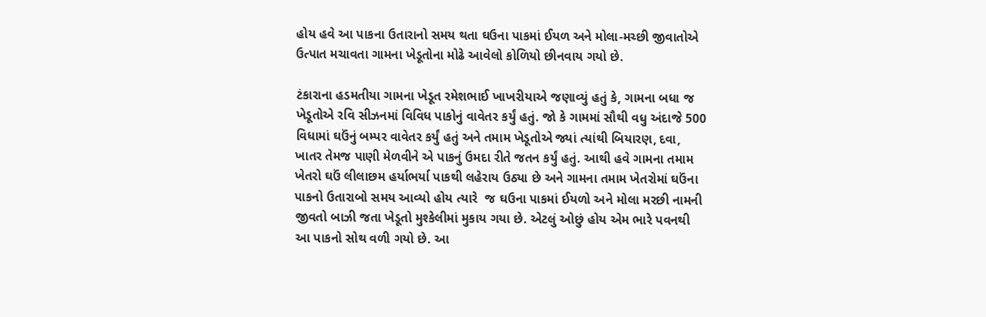હોય હવે આ પાકના ઉતારાનો સમય થતા ઘઉના પાકમાં ઈયળ અને મોલા-મચ્છી જીવાતોએ ઉત્પાત મચાવતા ગામના ખેડૂતોના મોઢે આવેલો કોળિયો છીનવાય ગયો છે.

ટંકારાના હડમતીયા ગામના ખેડૂત રમેશભાઈ ખાખરીયાએ જણાવ્યું હતું કે, ગામના બધા જ ખેડૂતોએ રવિ સીઝનમાં વિવિધ પાકોનું વાવેતર કર્યું હતું. જો કે ગામમાં સૌથી વધુ અંદાજે 500 વિધામાં ઘઉંનું બમ્પર વાવેતર કર્યું હતું અને તમામ ખેડૂતોએ જ્યાં ત્યાંથી બિયારણ, દવા, ખાતર તેમજ પાણી મેળવીને એ પાકનું ઉમદા રીતે જતન કર્યું હતું. આથી હવે ગામના તમામ ખેતરો ઘઉં લીલાછમ હર્યાભર્યા પાકથી લહેરાય ઉઠ્યા છે અને ગામના તમામ ખેતરોમાં ઘઉંના પાકનો ઉતારાબો સમય આવ્યો હોય ત્યારે  જ ઘઉના પાકમાં ઈયળો અને મોલા મરછી નામની જીવતો બાઝી જતા ખેડૂતો મુશ્કેલીમાં મુકાય ગયા છે. એટલું ઓછું હોય એમ ભારે પવનથી આ પાકનો સોથ વળી ગયો છે. આ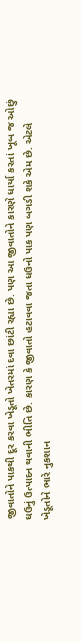જીવાતોને પાકથી દૂર કરવા ખેડૂતો ખેતરમાં દવા છાંટી રહ્યા છે. પણ આ જીવાતોને કારણે ધાર્યા કરતાં ખૂબ જ ઓછું ઘઉનું ઉત્પાદન થવાની ભીતિ છે. કારણ કે જીવાતો હટાવવા જતા ધઉનો પાક પણ બગડી શકે એમ છે. એટલે ખેડૂતોને ભારે નુકશાન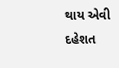થાય એવી દહેશત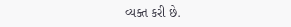વ્યક્ત કરી છે.